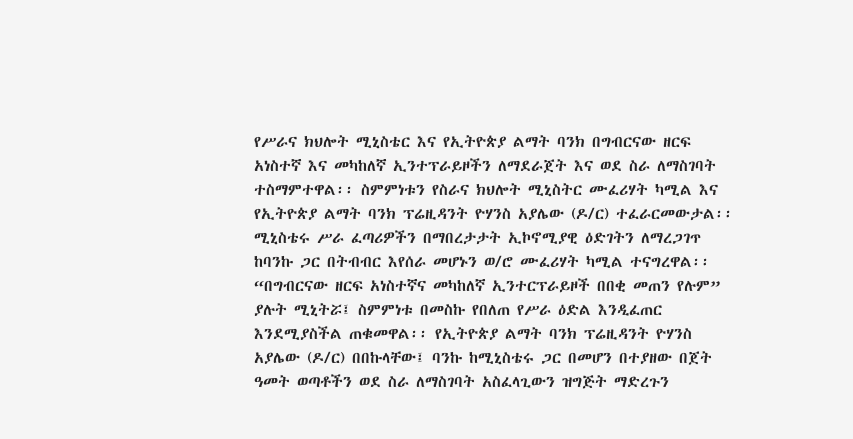የሥራና ክህሎት ሚኒስቴር እና የኢትዮጵያ ልማት ባንክ በግብርናው ዘርፍ አነስተኛ እና መካከለኛ ኢንተፕራይዞችን ለማደራጀት እና ወደ ስራ ለማስገባት ተስማምተዋል፡፡ ስምምነቱን የስራና ክህሎት ሚኒስትር ሙፈሪሃት ካሚል እና የኢትዮጵያ ልማት ባንክ ፕሬዚዳንት ዮሃንስ አያሌው (ዶ/ር) ተፈራርመውታል፡፡ ሚኒስቴሩ ሥራ ፈጣሪዎችን በማበረታታት ኢኮኖሚያዊ ዕድገትን ለማረጋገጥ ከባንኩ ጋር በትብብር እየሰራ መሆኑን ወ/ሮ ሙፈሪሃት ካሚል ተናግረዋል፡፡ “በግብርናው ዘርፍ አነስተኛና መካከለኛ ኢንተርፕራይዞች በበቂ መጠን የሉም” ያሉት ሚኒትሯ፤ ስምምነቱ በመስኩ የበለጠ የሥራ ዕድል እንዲፈጠር እንደሚያስችል ጠቁመዋል፡፡ የኢትዮጵያ ልማት ባንክ ፕሬዚዳንት ዮሃንስ አያሌው (ዶ/ር) በበኩላቸው፤ ባንኩ ከሚኒስቴሩ ጋር በመሆን በተያዘው በጀት ዓመት ወጣቶችን ወደ ስራ ለማስገባት አስፈላጊውን ዝግጅት ማድረጉን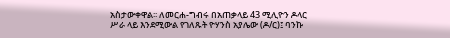አስታውቀዋል፡፡ ለመርሐ-ግብሩ በአጠቃላይ 43 ሚሊዮን ዶላር ሥራ ላይ እንደሚውል የገለጹት ዮሃንስ አያሌው (ዶ/ር)፤ ባንኩ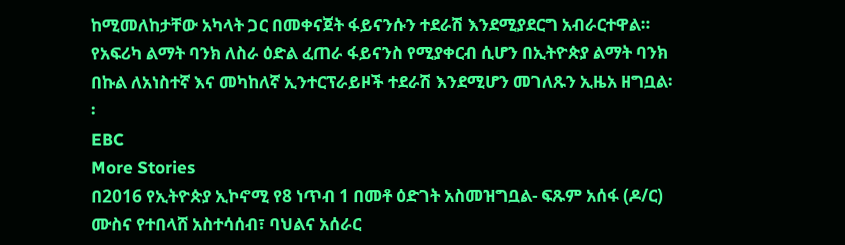ከሚመለከታቸው አካላት ጋር በመቀናጀት ፋይናንሱን ተደራሽ እንደሚያደርግ አብራርተዋል። የአፍሪካ ልማት ባንክ ለስራ ዕድል ፈጠራ ፋይናንስ የሚያቀርብ ሲሆን በኢትዮጵያ ልማት ባንክ በኩል ለአነስተኛ እና መካከለኛ ኢንተርፕራይዞች ተደራሽ እንደሚሆን መገለጹን ኢዜአ ዘግቧል፡፡
EBC
More Stories
በ2016 የኢትዮጵያ ኢኮኖሚ የ8 ነጥብ 1 በመቶ ዕድገት አስመዝግቧል- ፍጹም አሰፋ (ዶ/ር)
ሙስና የተበላሸ አስተሳሰብ፣ ባህልና አሰራር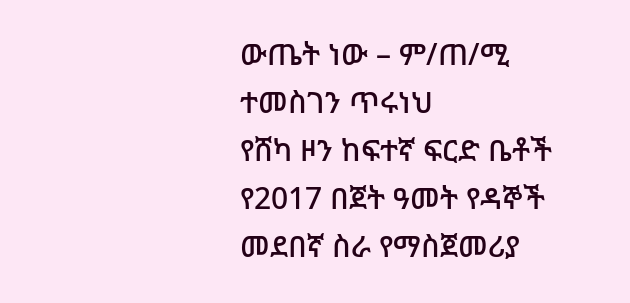ውጤት ነው – ም/ጠ/ሚ ተመስገን ጥሩነህ
የሸካ ዞን ከፍተኛ ፍርድ ቤቶች የ2017 በጀት ዓመት የዳኞች መደበኛ ስራ የማስጀመሪያ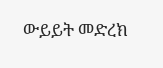ውይይት መድረክ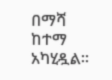በማሻ ከተማ አካሂዷል።